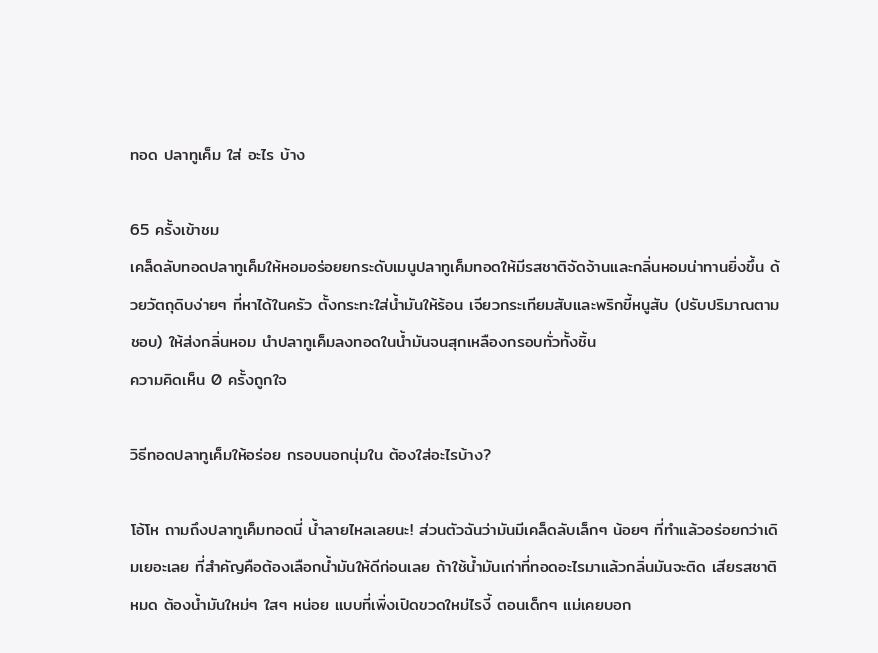ทอด ปลาทูเค็ม ใส่ อะไร บ้าง

65 ครั้งเข้าชม
เคล็ดลับทอดปลาทูเค็มให้หอมอร่อยยกระดับเมนูปลาทูเค็มทอดให้มีรสชาติจัดจ้านและกลิ่นหอมน่าทานยิ่งขึ้น ด้วยวัตถุดิบง่ายๆ ที่หาได้ในครัว ตั้งกระทะใส่น้ำมันให้ร้อน เจียวกระเทียมสับและพริกขี้หนูสับ (ปรับปริมาณตามชอบ) ให้ส่งกลิ่นหอม นำปลาทูเค็มลงทอดในน้ำมันจนสุกเหลืองกรอบทั่วทั้งชิ้น
ความคิดเห็น 0 ครั้งถูกใจ

วิธีทอดปลาทูเค็มให้อร่อย กรอบนอกนุ่มใน ต้องใส่อะไรบ้าง?

โอ้โห ถามถึงปลาทูเค็มทอดนี่ น้ำลายไหลเลยนะ! ส่วนตัวฉันว่ามันมีเคล็ดลับเล็กๆ น้อยๆ ที่ทำแล้วอร่อยกว่าเดิมเยอะเลย ที่สำคัญคือต้องเลือกน้ำมันให้ดีก่อนเลย ถ้าใช้น้ำมันเก่าที่ทอดอะไรมาแล้วกลิ่นมันจะติด เสียรสชาติหมด ต้องน้ำมันใหม่ๆ ใสๆ หน่อย แบบที่เพิ่งเปิดขวดใหม่ไรงี้ ตอนเด็กๆ แม่เคยบอก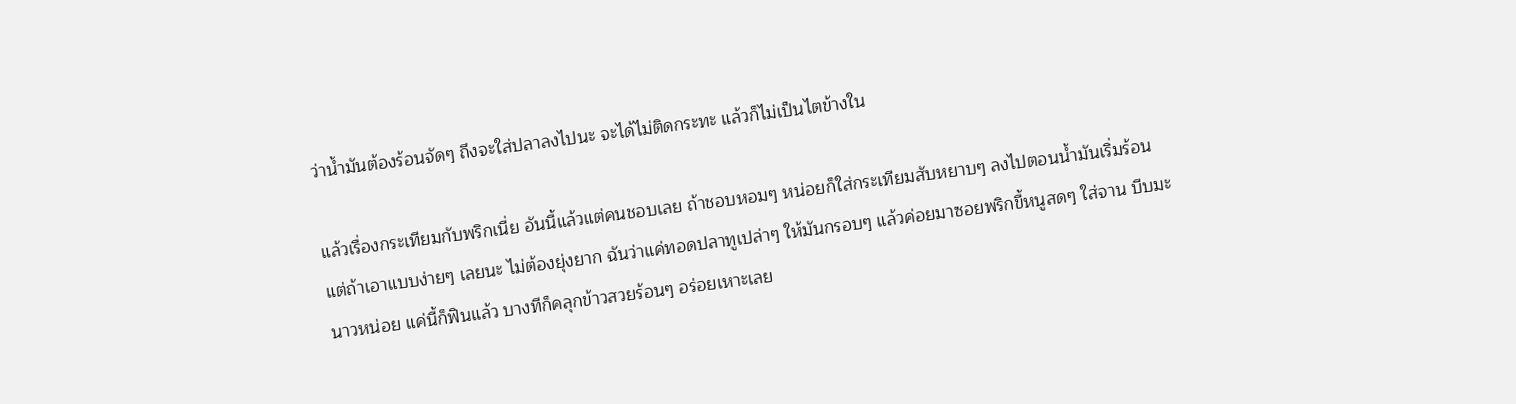ว่าน้ำมันต้องร้อนจัดๆ ถึงจะใส่ปลาลงไปนะ จะได้ไม่ติดกระทะ แล้วก็ไม่เป็นไตข้างใน

แล้วเรื่องกระเทียมกับพริกเนี่ย อันนี้แล้วแต่คนชอบเลย ถ้าชอบหอมๆ หน่อยก็ใส่กระเทียมสับหยาบๆ ลงไปตอนน้ำมันเริ่มร้อน แต่ถ้าเอาแบบง่ายๆ เลยนะ ไม่ต้องยุ่งยาก ฉันว่าแค่ทอดปลาทูเปล่าๆ ให้มันกรอบๆ แล้วค่อยมาซอยพริกขี้หนูสดๆ ใส่จาน บีบมะนาวหน่อย แค่นี้ก็ฟินแล้ว บางทีก็คลุกข้าวสวยร้อนๆ อร่อยเหาะเลย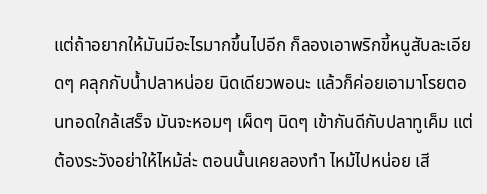แต่ถ้าอยากให้มันมีอะไรมากขึ้นไปอีก ก็ลองเอาพริกขี้หนูสับละเอียดๆ คลุกกับน้ำปลาหน่อย นิดเดียวพอนะ แล้วก็ค่อยเอามาโรยตอนทอดใกล้เสร็จ มันจะหอมๆ เผ็ดๆ นิดๆ เข้ากันดีกับปลาทูเค็ม แต่ต้องระวังอย่าให้ไหม้ล่ะ ตอนนั้นเคยลองทำ ไหม้ไปหน่อย เสี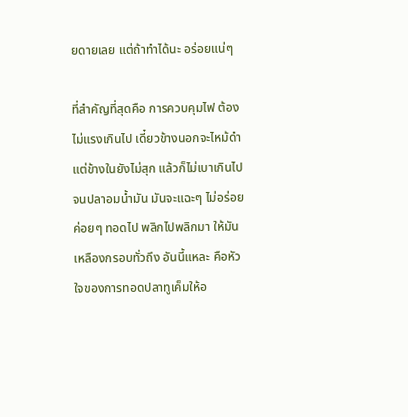ยดายเลย แต่ถ้าทำได้นะ อร่อยแน่ๆ

ที่สำคัญที่สุดคือ การควบคุมไฟ ต้องไม่แรงเกินไป เดี๋ยวข้างนอกจะไหม้ดำ แต่ข้างในยังไม่สุก แล้วก็ไม่เบาเกินไป จนปลาอมน้ำมัน มันจะแฉะๆ ไม่อร่อย ค่อยๆ ทอดไป พลิกไปพลิกมา ให้มันเหลืองกรอบทั่วถึง อันนี้แหละ คือหัวใจของการทอดปลาทูเค็มให้อ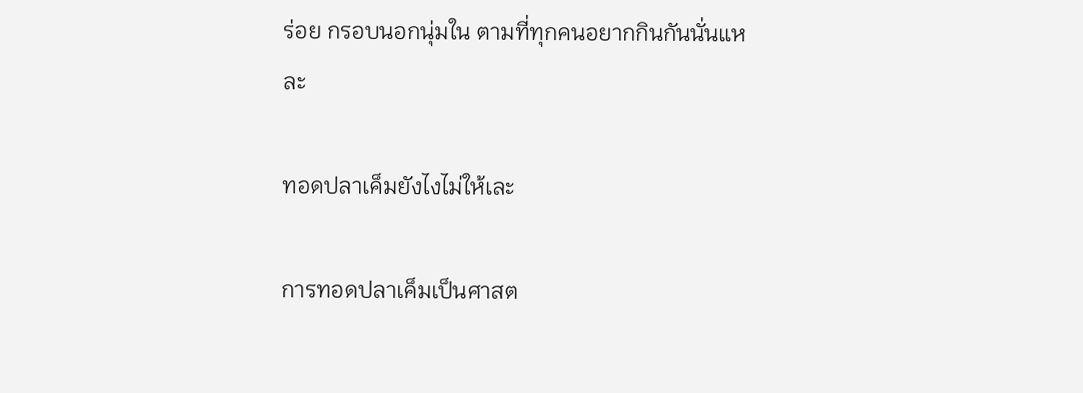ร่อย กรอบนอกนุ่มใน ตามที่ทุกคนอยากกินกันนั่นแหละ

ทอดปลาเค็มยังไงไม่ให้เละ

การทอดปลาเค็มเป็นศาสต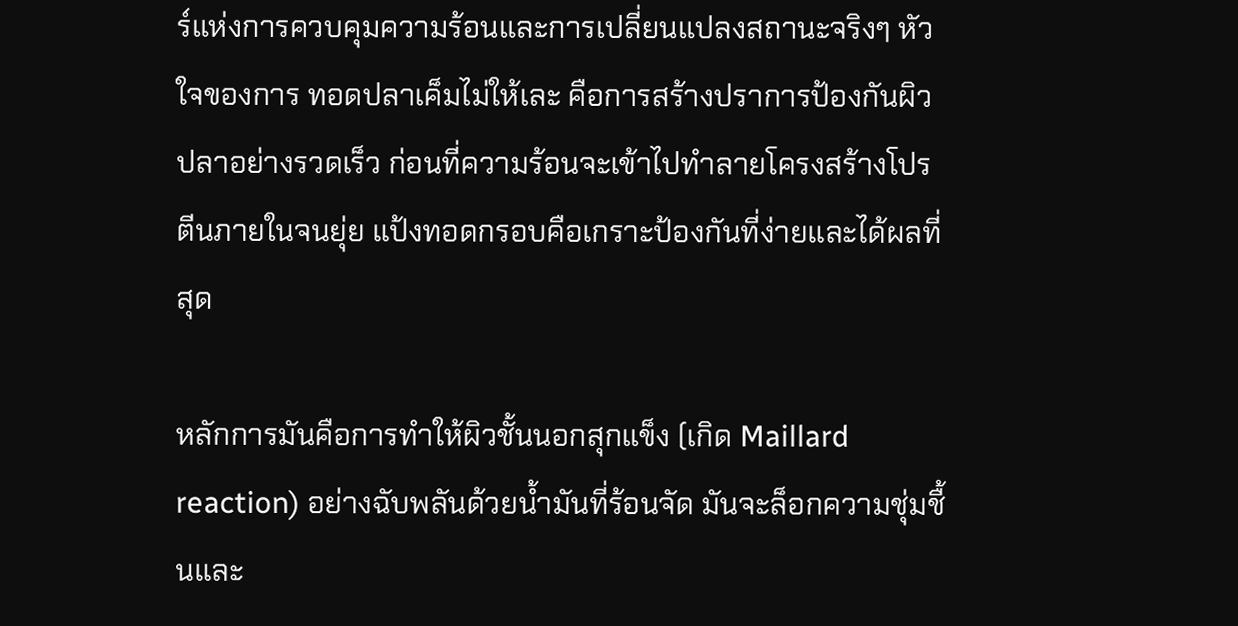ร์แห่งการควบคุมความร้อนและการเปลี่ยนแปลงสถานะจริงๆ หัวใจของการ ทอดปลาเค็มไม่ให้เละ คือการสร้างปราการป้องกันผิวปลาอย่างรวดเร็ว ก่อนที่ความร้อนจะเข้าไปทำลายโครงสร้างโปรตีนภายในจนยุ่ย แป้งทอดกรอบคือเกราะป้องกันที่ง่ายและได้ผลที่สุด

หลักการมันคือการทำให้ผิวชั้นนอกสุกแข็ง (เกิด Maillard reaction) อย่างฉับพลันด้วยน้ำมันที่ร้อนจัด มันจะล็อกความชุ่มชื้นและ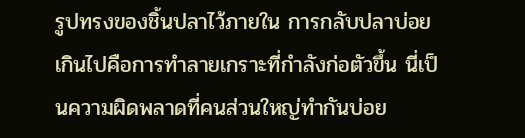รูปทรงของชิ้นปลาไว้ภายใน การกลับปลาบ่อยเกินไปคือการทำลายเกราะที่กำลังก่อตัวขึ้น นี่เป็นความผิดพลาดที่คนส่วนใหญ่ทำกันบ่อย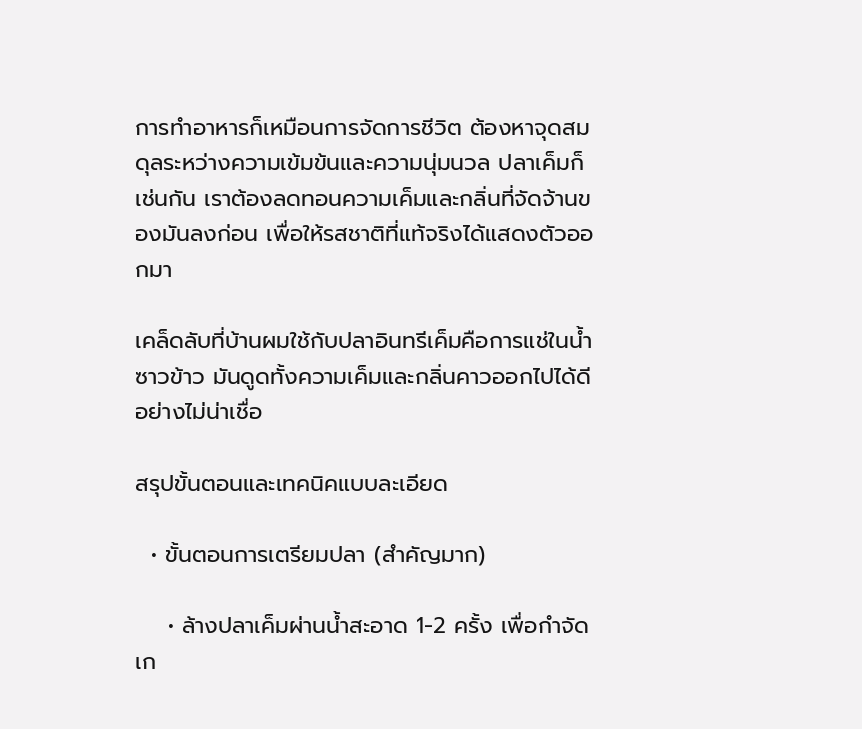การทำอาหารก็เหมือนการจัดการชีวิต ต้องหาจุดสมดุลระหว่างความเข้มข้นและความนุ่มนวล ปลาเค็มก็เช่นกัน เราต้องลดทอนความเค็มและกลิ่นที่จัดจ้านของมันลงก่อน เพื่อให้รสชาติที่แท้จริงได้แสดงตัวออกมา

เคล็ดลับที่บ้านผมใช้กับปลาอินทรีเค็มคือการแช่ในน้ำซาวข้าว มันดูดทั้งความเค็มและกลิ่นคาวออกไปได้ดีอย่างไม่น่าเชื่อ

สรุปขั้นตอนและเทคนิคแบบละเอียด

  • ขั้นตอนการเตรียมปลา (สำคัญมาก)

    • ล้างปลาเค็มผ่านน้ำสะอาด 1-2 ครั้ง เพื่อกำจัดเก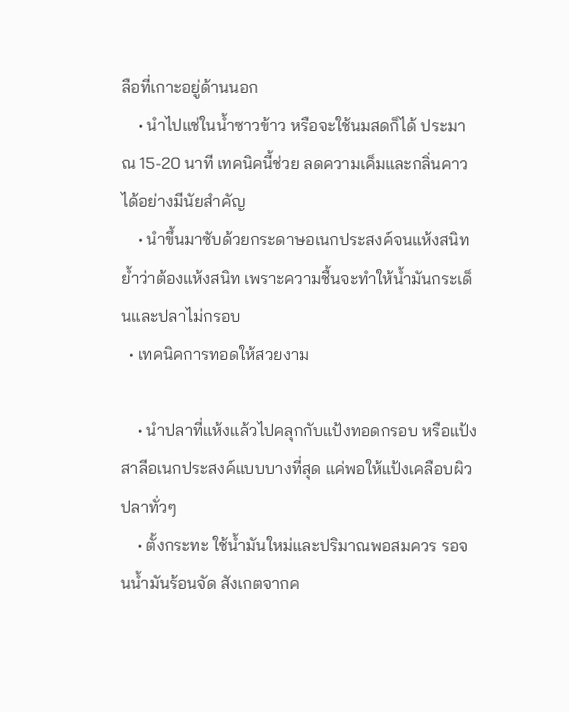ลือที่เกาะอยู่ด้านนอก
    • นำไปแช่ในน้ำซาวข้าว หรือจะใช้นมสดก็ได้ ประมาณ 15-20 นาที เทคนิคนี้ช่วย ลดความเค็มและกลิ่นคาว ได้อย่างมีนัยสำคัญ
    • นำขึ้นมาซับด้วยกระดาษอเนกประสงค์จนแห้งสนิท ย้ำว่าต้องแห้งสนิท เพราะความชื้นจะทำให้น้ำมันกระเด็นและปลาไม่กรอบ
  • เทคนิคการทอดให้สวยงาม

    • นำปลาที่แห้งแล้วไปคลุกกับแป้งทอดกรอบ หรือแป้งสาลีอเนกประสงค์แบบบางที่สุด แค่พอให้แป้งเคลือบผิวปลาทั่วๆ
    • ตั้งกระทะ ใช้น้ำมันใหม่และปริมาณพอสมควร รอจนน้ำมันร้อนจัด สังเกตจากค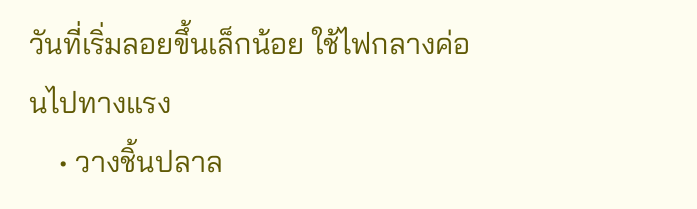วันที่เริ่มลอยขึ้นเล็กน้อย ใช้ไฟกลางค่อนไปทางแรง
    • วางชิ้นปลาล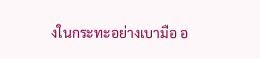งในกระทะอย่างเบามือ อ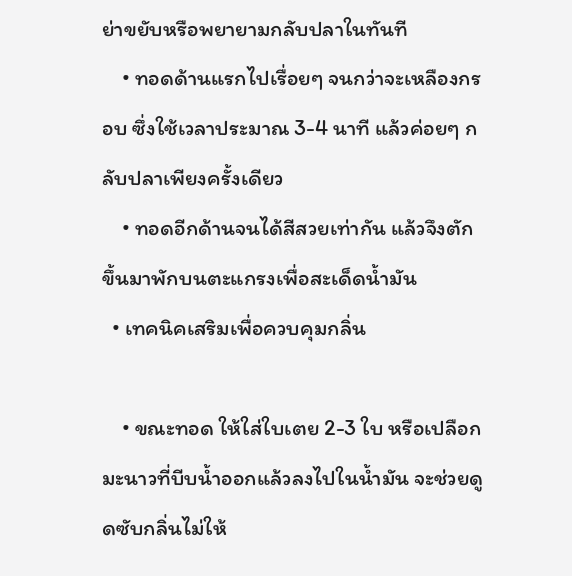ย่าขยับหรือพยายามกลับปลาในทันที
    • ทอดด้านแรกไปเรื่อยๆ จนกว่าจะเหลืองกรอบ ซึ่งใช้เวลาประมาณ 3-4 นาที แล้วค่อยๆ กลับปลาเพียงครั้งเดียว
    • ทอดอีกด้านจนได้สีสวยเท่ากัน แล้วจึงตักขึ้นมาพักบนตะแกรงเพื่อสะเด็ดน้ำมัน
  • เทคนิคเสริมเพื่อควบคุมกลิ่น

    • ขณะทอด ให้ใส่ใบเตย 2-3 ใบ หรือเปลือกมะนาวที่บีบน้ำออกแล้วลงไปในน้ำมัน จะช่วยดูดซับกลิ่นไม่ให้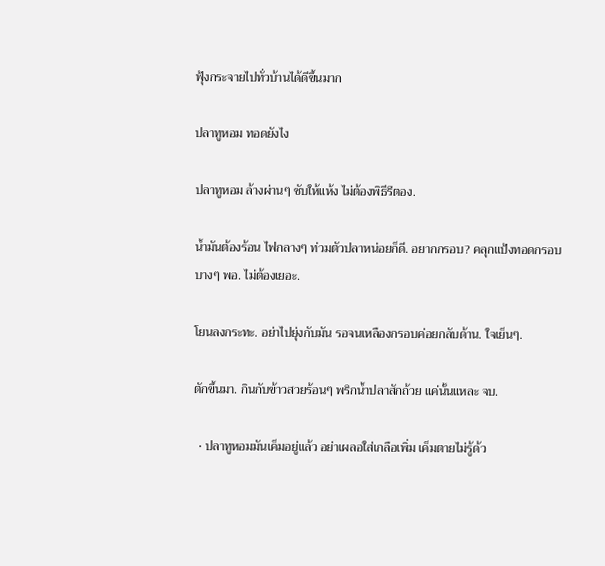ฟุ้งกระจายไปทั่วบ้านได้ดีขึ้นมาก

ปลาทูหอม ทอดยังไง

ปลาทูหอม ล้างผ่านๆ ซับให้แห้ง ไม่ต้องพิธีรีตอง.

น้ำมันต้องร้อน ไฟกลางๆ ท่วมตัวปลาหน่อยก็ดี. อยากกรอบ? คลุกแป้งทอดกรอบบางๆ พอ. ไม่ต้องเยอะ.

โยนลงกระทะ. อย่าไปยุ่งกับมัน รอจนเหลืองกรอบค่อยกลับด้าน. ใจเย็นๆ.

ตักขึ้นมา. กินกับข้าวสวยร้อนๆ พริกน้ำปลาสักถ้วย แค่นั้นแหละ จบ.

  • ปลาทูหอมมันเค็มอยู่แล้ว อย่าเผลอใส่เกลือเพิ่ม เค็มตายไม่รู้ด้ว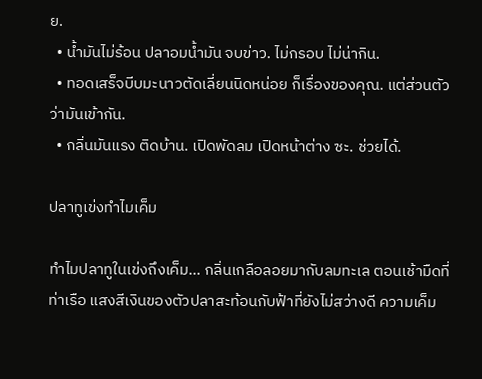ย.
  • น้ำมันไม่ร้อน ปลาอมน้ำมัน จบข่าว. ไม่กรอบ ไม่น่ากิน.
  • ทอดเสร็จบีบมะนาวตัดเลี่ยนนิดหน่อย ก็เรื่องของคุณ. แต่ส่วนตัวว่ามันเข้ากัน.
  • กลิ่นมันแรง ติดบ้าน. เปิดพัดลม เปิดหน้าต่าง ซะ. ช่วยได้.

ปลาทูเข่งทำไมเค็ม

ทำไมปลาทูในเข่งถึงเค็ม... กลิ่นเกลือลอยมากับลมทะเล ตอนเช้ามืดที่ท่าเรือ แสงสีเงินของตัวปลาสะท้อนกับฟ้าที่ยังไม่สว่างดี ความเค็ม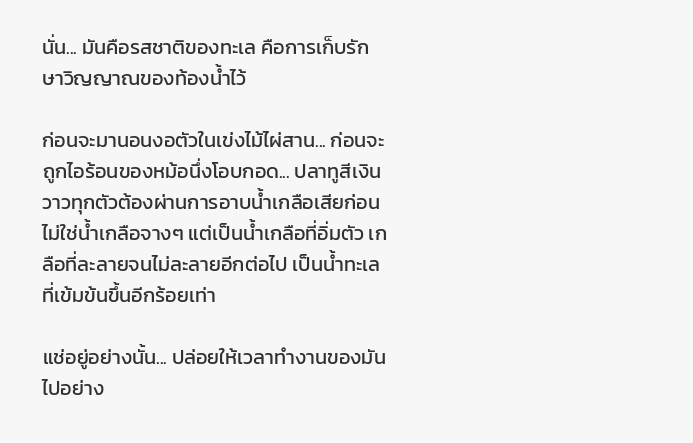นั่น... มันคือรสชาติของทะเล คือการเก็บรักษาวิญญาณของท้องน้ำไว้

ก่อนจะมานอนงอตัวในเข่งไม้ไผ่สาน... ก่อนจะถูกไอร้อนของหม้อนึ่งโอบกอด... ปลาทูสีเงินวาวทุกตัวต้องผ่านการอาบน้ำเกลือเสียก่อน ไม่ใช่น้ำเกลือจางๆ แต่เป็นน้ำเกลือที่อิ่มตัว เกลือที่ละลายจนไม่ละลายอีกต่อไป เป็นน้ำทะเลที่เข้มข้นขึ้นอีกร้อยเท่า

แช่อยู่อย่างนั้น... ปล่อยให้เวลาทำงานของมันไปอย่าง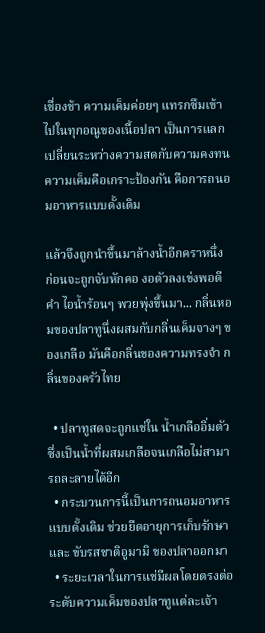เชื่องช้า ความเค็มค่อยๆ แทรกซึมเข้าไปในทุกอณูของเนื้อปลา เป็นการแลกเปลี่ยนระหว่างความสดกับความคงทน ความเค็มคือเกราะป้องกัน คือการถนอมอาหารแบบดั้งเดิม

แล้วจึงถูกนำขึ้นมาล้างน้ำอีกคราหนึ่ง ก่อนจะถูกจับหักคอ งอตัวลงเข่งพอดีคำ ไอน้ำร้อนๆ พวยพุ่งขึ้นมา... กลิ่นหอมของปลาทูนึ่งผสมกับกลิ่นเค็มจางๆ ของเกลือ มันคือกลิ่นของความทรงจำ กลิ่นของครัวไทย

  • ปลาทูสดจะถูกแช่ใน น้ำเกลืออิ่มตัว ซึ่งเป็นน้ำที่ผสมเกลือจนเกลือไม่สามารถละลายได้อีก
  • กระบวนการนี้เป็นการถนอมอาหารแบบดั้งเดิม ช่วยยืดอายุการเก็บรักษาและ ขับรสชาติอูมามิ ของปลาออกมา
  • ระยะเวลาในการแช่มีผลโดยตรงต่อระดับความเค็มของปลาทูแต่ละเจ้า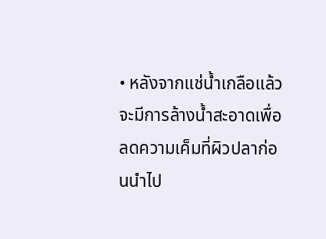• หลังจากแช่น้ำเกลือแล้ว จะมีการล้างน้ำสะอาดเพื่อลดความเค็มที่ผิวปลาก่อนนำไป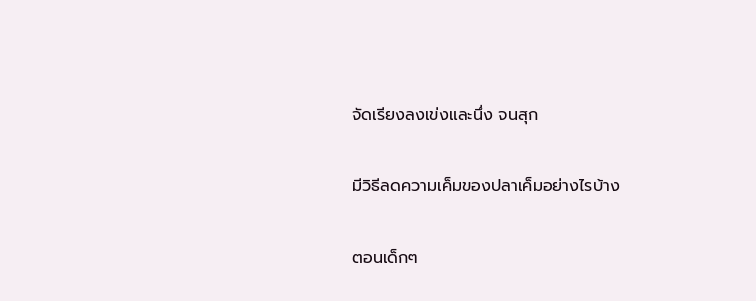จัดเรียงลงเข่งและนึ่ง จนสุก

มีวิธีลดความเค็มของปลาเค็มอย่างไรบ้าง

ตอนเด็กๆ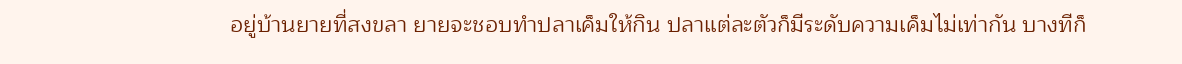อยู่บ้านยายที่สงขลา ยายจะชอบทำปลาเค็มให้กิน ปลาแต่ละตัวก็มีระดับความเค็มไม่เท่ากัน บางทีก็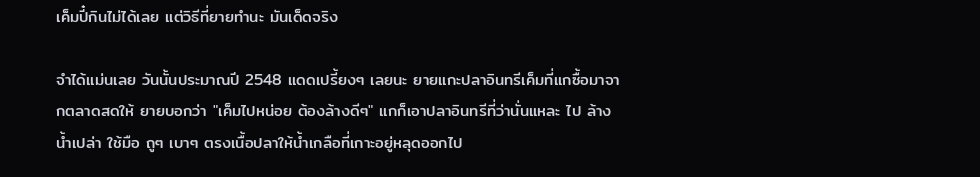เค็มปี๋กินไม่ได้เลย แต่วิธีที่ยายทำนะ มันเด็ดจริง

จำได้แม่นเลย วันนั้นประมาณปี 2548 แดดเปรี้ยงๆ เลยนะ ยายแกะปลาอินทรีเค็มที่แกซื้อมาจากตลาดสดให้ ยายบอกว่า "เค็มไปหน่อย ต้องล้างดีๆ" แกก็เอาปลาอินทรีที่ว่านั่นแหละ ไป ล้างน้ำเปล่า ใช้มือ ถูๆ เบาๆ ตรงเนื้อปลาให้น้ำเกลือที่เกาะอยู่หลุดออกไป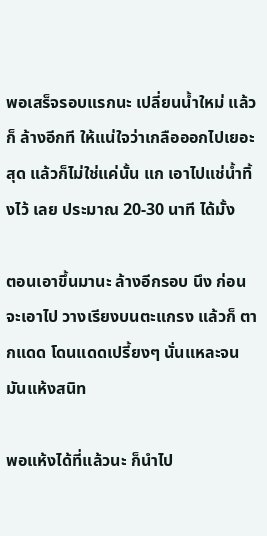พอเสร็จรอบแรกนะ เปลี่ยนน้ำใหม่ แล้วก็ ล้างอีกที ให้แน่ใจว่าเกลือออกไปเยอะสุด แล้วก็ไม่ใช่แค่นั้น แก เอาไปแช่น้ำทิ้งไว้ เลย ประมาณ 20-30 นาที ได้มั้ง

ตอนเอาขึ้นมานะ ล้างอีกรอบ นึง ก่อนจะเอาไป วางเรียงบนตะแกรง แล้วก็ ตากแดด โดนแดดเปรี้ยงๆ นั่นแหละจนมันแห้งสนิท

พอแห้งได้ที่แล้วนะ ก็นำไป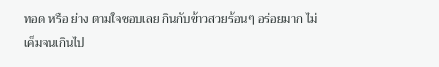ทอด หรือ ย่าง ตามใจชอบเลย กินกับข้าวสวยร้อนๆ อร่อยมาก ไม่เค็มจนเกินไป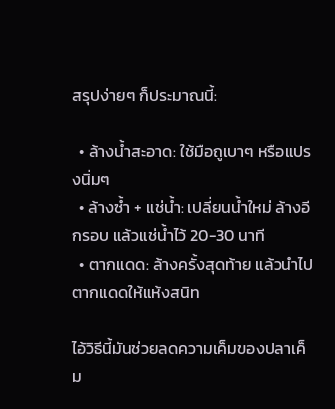สรุปง่ายๆ ก็ประมาณนี้:

  • ล้างน้ำสะอาด: ใช้มือถูเบาๆ หรือแปรงนิ่มๆ
  • ล้างซ้ำ + แช่น้ำ: เปลี่ยนน้ำใหม่ ล้างอีกรอบ แล้วแช่น้ำไว้ 20-30 นาที
  • ตากแดด: ล้างครั้งสุดท้าย แล้วนำไปตากแดดให้แห้งสนิท

ไอ้วิธีนี้มันช่วยลดความเค็มของปลาเค็ม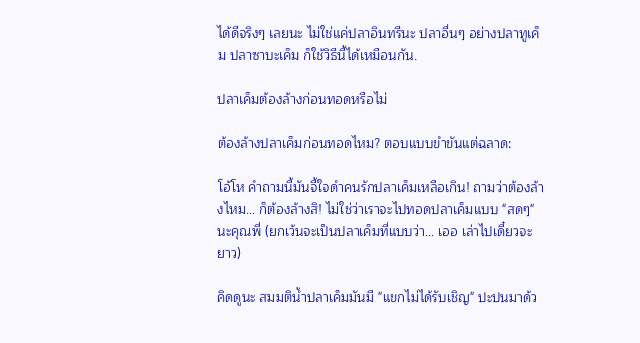ได้ดีจริงๆ เลยนะ ไม่ใช่แค่ปลาอินทรีนะ ปลาอื่นๆ อย่างปลาทูเค็ม ปลาซาบะเค็ม ก็ใช้วิธีนี้ได้เหมือนกัน.

ปลาเค็มต้องล้างก่อนทอดหรือไม่

ต้องล้างปลาเค็มก่อนทอดไหม? ตอบแบบขำขันแต่ฉลาด:

โอ้โห คำถามนี้มันจี้ใจดำคนรักปลาเค็มเหลือเกิน! ถามว่าต้องล้างไหม… ก็ต้องล้างสิ! ไม่ใช่ว่าเราจะไปทอดปลาเค็มแบบ "สดๆ" นะคุณพี่ (ยกเว้นจะเป็นปลาเค็มที่แบบว่า… เออ เล่าไปเดี๋ยวจะยาว)

คิดดูนะ สมมติน้ำปลาเค็มมันมี "แขกไม่ได้รับเชิญ" ปะปนมาด้ว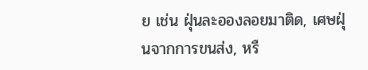ย เช่น ฝุ่นละอองลอยมาติด, เศษฝุ่นจากการขนส่ง, หรื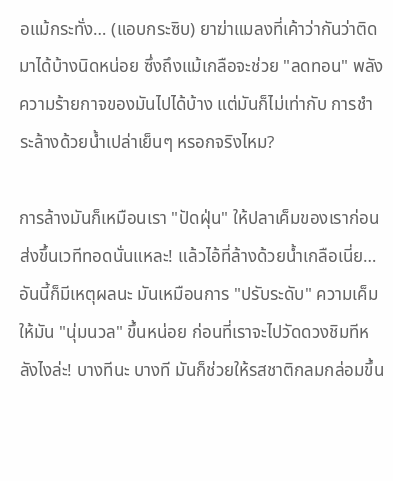อแม้กระทั่ง… (แอบกระซิบ) ยาฆ่าแมลงที่เค้าว่ากันว่าติดมาได้บ้างนิดหน่อย ซึ่งถึงแม้เกลือจะช่วย "ลดทอน" พลังความร้ายกาจของมันไปได้บ้าง แต่มันก็ไม่เท่ากับ การชำระล้างด้วยน้ำเปล่าเย็นๆ หรอกจริงไหม?

การล้างมันก็เหมือนเรา "ปัดฝุ่น" ให้ปลาเค็มของเราก่อนส่งขึ้นเวทีทอดนั่นแหละ! แล้วไอ้ที่ล้างด้วยน้ำเกลือเนี่ย… อันนี้ก็มีเหตุผลนะ มันเหมือนการ "ปรับระดับ" ความเค็มให้มัน "นุ่มนวล" ขึ้นหน่อย ก่อนที่เราจะไปวัดดวงชิมทีหลังไงล่ะ! บางทีนะ บางที มันก็ช่วยให้รสชาติกลมกล่อมขึ้น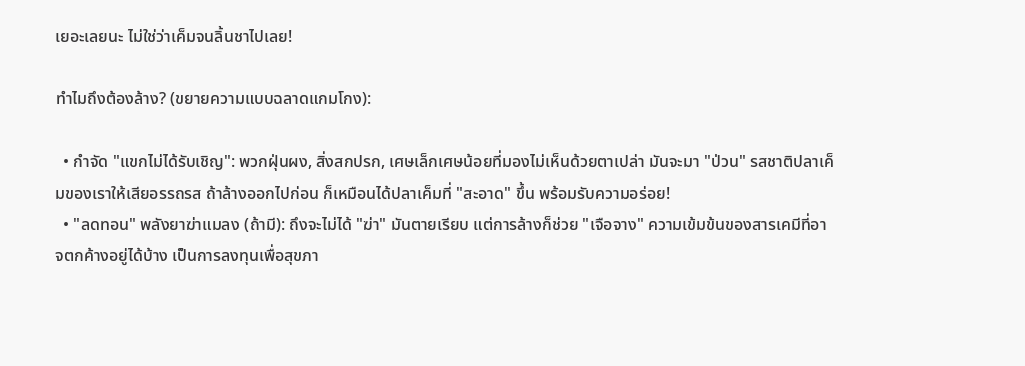เยอะเลยนะ ไม่ใช่ว่าเค็มจนลิ้นชาไปเลย!

ทำไมถึงต้องล้าง? (ขยายความแบบฉลาดแกมโกง):

  • กำจัด "แขกไม่ได้รับเชิญ": พวกฝุ่นผง, สิ่งสกปรก, เศษเล็กเศษน้อยที่มองไม่เห็นด้วยตาเปล่า มันจะมา "ป่วน" รสชาติปลาเค็มของเราให้เสียอรรถรส ถ้าล้างออกไปก่อน ก็เหมือนได้ปลาเค็มที่ "สะอาด" ขึ้น พร้อมรับความอร่อย!
  • "ลดทอน" พลังยาฆ่าแมลง (ถ้ามี): ถึงจะไม่ได้ "ฆ่า" มันตายเรียบ แต่การล้างก็ช่วย "เจือจาง" ความเข้มข้นของสารเคมีที่อาจตกค้างอยู่ได้บ้าง เป็นการลงทุนเพื่อสุขภา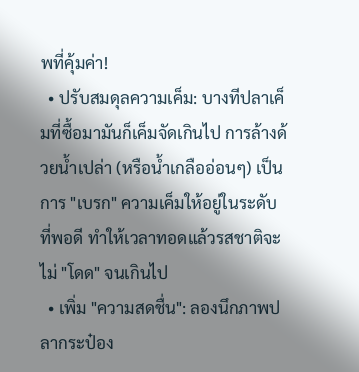พที่คุ้มค่า!
  • ปรับสมดุลความเค็ม: บางทีปลาเค็มที่ซื้อมามันก็เค็มจัดเกินไป การล้างด้วยน้ำเปล่า (หรือน้ำเกลืออ่อนๆ) เป็นการ "เบรก" ความเค็มให้อยู่ในระดับที่พอดี ทำให้เวลาทอดแล้วรสชาติจะไม่ "โดด" จนเกินไป
  • เพิ่ม "ความสดชื่น": ลองนึกภาพปลากระป๋อง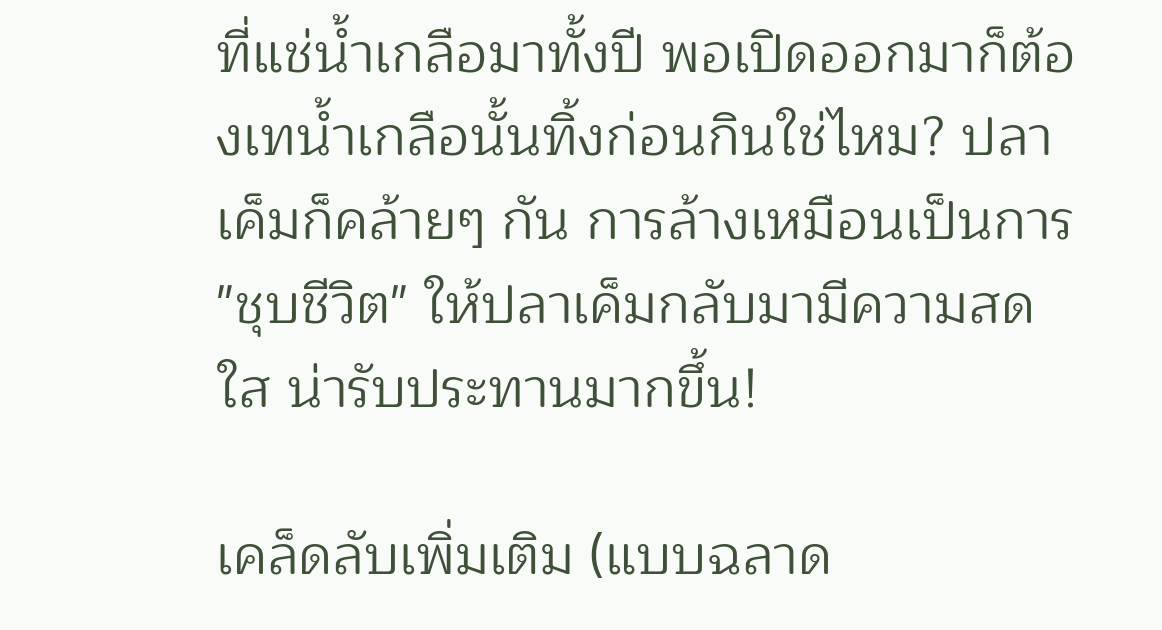ที่แช่น้ำเกลือมาทั้งปี พอเปิดออกมาก็ต้องเทน้ำเกลือนั้นทิ้งก่อนกินใช่ไหม? ปลาเค็มก็คล้ายๆ กัน การล้างเหมือนเป็นการ "ชุบชีวิต" ให้ปลาเค็มกลับมามีความสดใส น่ารับประทานมากขึ้น!

เคล็ดลับเพิ่มเติม (แบบฉลาด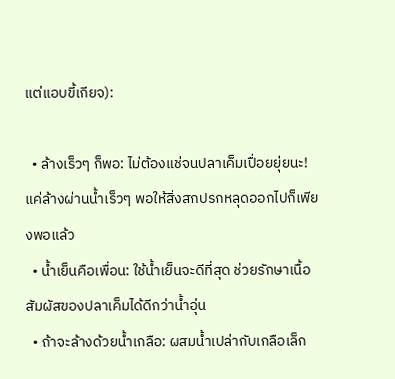แต่แอบขี้เกียจ):

  • ล้างเร็วๆ ก็พอ: ไม่ต้องแช่จนปลาเค็มเปื่อยยุ่ยนะ! แค่ล้างผ่านน้ำเร็วๆ พอให้สิ่งสกปรกหลุดออกไปก็เพียงพอแล้ว
  • น้ำเย็นคือเพื่อน: ใช้น้ำเย็นจะดีที่สุด ช่วยรักษาเนื้อสัมผัสของปลาเค็มได้ดีกว่าน้ำอุ่น
  • ถ้าจะล้างด้วยน้ำเกลือ: ผสมน้ำเปล่ากับเกลือเล็ก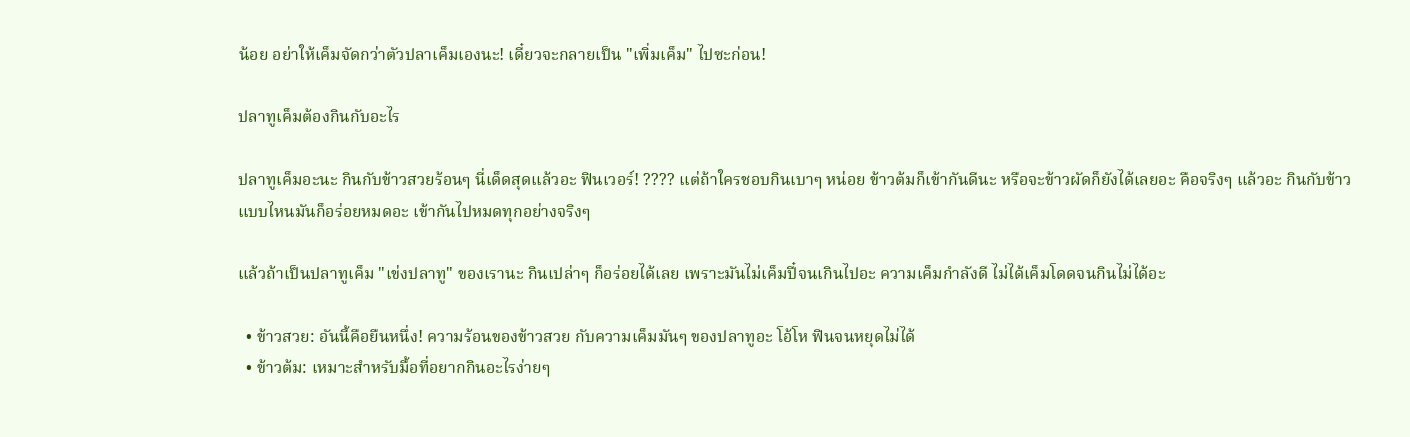น้อย อย่าให้เค็มจัดกว่าตัวปลาเค็มเองนะ! เดี๋ยวจะกลายเป็น "เพิ่มเค็ม" ไปซะก่อน!

ปลาทูเค็มต้องกินกับอะไร

ปลาทูเค็มอะนะ กินกับข้าวสวยร้อนๆ นี่เด็ดสุดแล้วอะ ฟินเวอร์! ???? แต่ถ้าใครชอบกินเบาๆ หน่อย ข้าวต้มก็เข้ากันดีนะ หรือจะข้าวผัดก็ยังได้เลยอะ คือจริงๆ แล้วอะ กินกับข้าวแบบไหนมันก็อร่อยหมดอะ เข้ากันไปหมดทุกอย่างจริงๆ

แล้วถ้าเป็นปลาทูเค็ม "เข่งปลาทู" ของเรานะ กินเปล่าๆ ก็อร่อยได้เลย เพราะมันไม่เค็มปี๋จนเกินไปอะ ความเค็มกำลังดี ไม่ได้เค็มโดดจนกินไม่ได้อะ

  • ข้าวสวย: อันนี้คือยืนหนึ่ง! ความร้อนของข้าวสวย กับความเค็มมันๆ ของปลาทูอะ โอ้โห ฟินจนหยุดไม่ได้
  • ข้าวต้ม: เหมาะสำหรับมื้อที่อยากกินอะไรง่ายๆ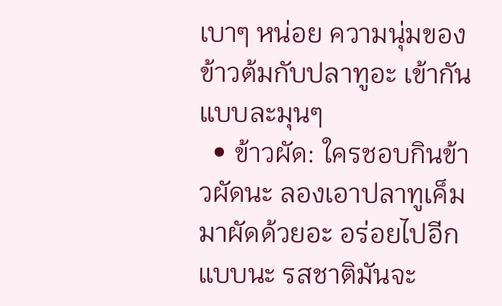เบาๆ หน่อย ความนุ่มของข้าวต้มกับปลาทูอะ เข้ากันแบบละมุนๆ
  • ข้าวผัด: ใครชอบกินข้าวผัดนะ ลองเอาปลาทูเค็มมาผัดด้วยอะ อร่อยไปอีกแบบนะ รสชาติมันจะ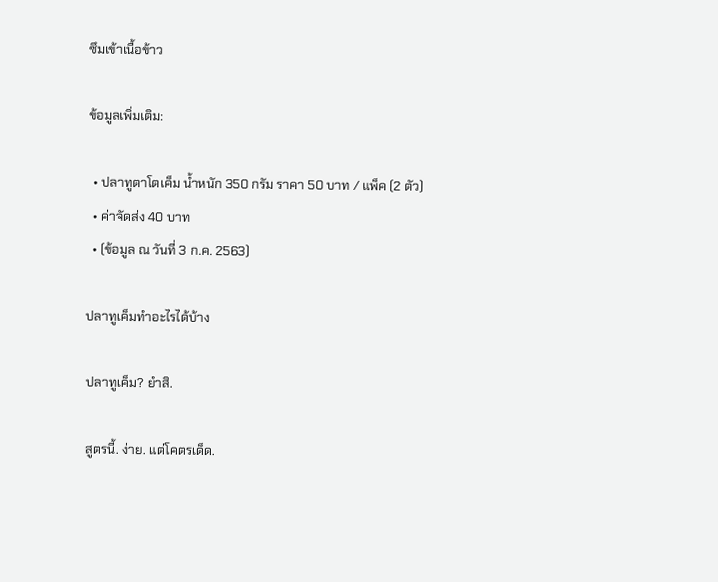ซึมเข้าเนื้อข้าว

ข้อมูลเพิ่มเติม:

  • ปลาทูตาโตเค็ม น้ำหนัก 350 กรัม ราคา 50 บาท / แพ็ค (2 ตัว)
  • ค่าจัดส่ง 40 บาท
  • (ข้อมูล ณ วันที่ 3 ก.ค. 2563)

ปลาทูเค็มทำอะไรได้บ้าง

ปลาทูเค็ม? ยำสิ.

สูตรนี้. ง่าย. แต่โคตรเด็ด.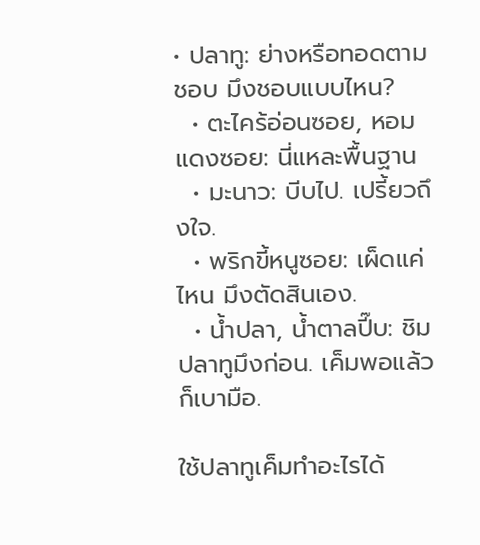• ปลาทู: ย่างหรือทอดตามชอบ มึงชอบแบบไหน?
  • ตะไคร้อ่อนซอย, หอมแดงซอย: นี่แหละพื้นฐาน
  • มะนาว: บีบไป. เปรี้ยวถึงใจ.
  • พริกขี้หนูซอย: เผ็ดแค่ไหน มึงตัดสินเอง.
  • น้ำปลา, น้ำตาลปี๊บ: ชิมปลาทูมึงก่อน. เค็มพอแล้วก็เบามือ.

ใช้ปลาทูเค็มทำอะไรได้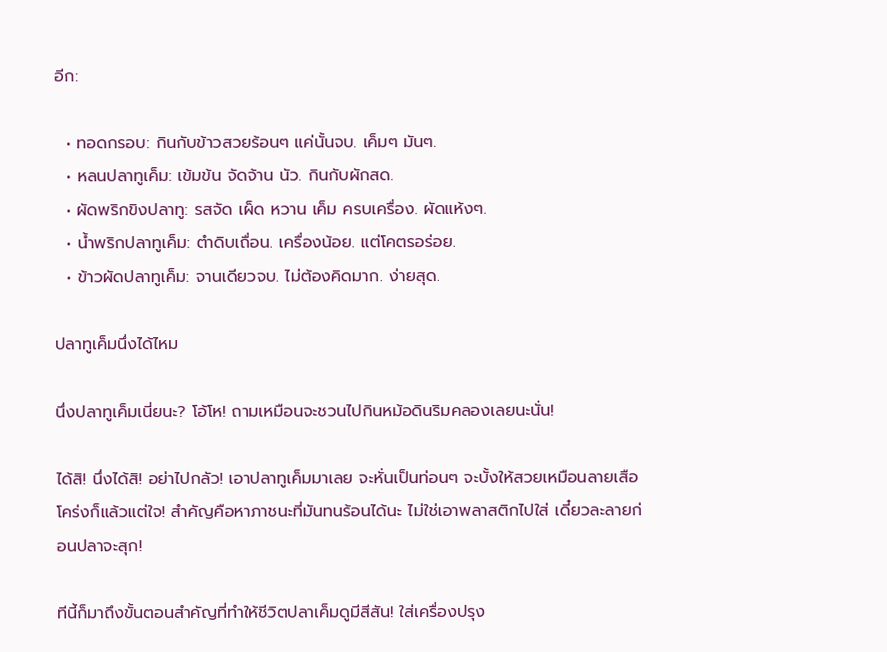อีก:

  • ทอดกรอบ: กินกับข้าวสวยร้อนๆ แค่นั้นจบ. เค็มๆ มันๆ.
  • หลนปลาทูเค็ม: เข้มข้น จัดจ้าน นัว. กินกับผักสด.
  • ผัดพริกขิงปลาทู: รสจัด เผ็ด หวาน เค็ม ครบเครื่อง. ผัดแห้งๆ.
  • น้ำพริกปลาทูเค็ม: ตำดิบเถื่อน. เครื่องน้อย. แต่โคตรอร่อย.
  • ข้าวผัดปลาทูเค็ม: จานเดียวจบ. ไม่ต้องคิดมาก. ง่ายสุด.

ปลาทูเค็มนึ่งได้ไหม

นึ่งปลาทูเค็มเนี่ยนะ? โอ้โห! ถามเหมือนจะชวนไปกินหม้อดินริมคลองเลยนะนั่น!

ได้สิ! นึ่งได้สิ! อย่าไปกลัว! เอาปลาทูเค็มมาเลย จะหั่นเป็นท่อนๆ จะบั้งให้สวยเหมือนลายเสือโคร่งก็แล้วแต่ใจ! สำคัญคือหาภาชนะที่มันทนร้อนได้นะ ไม่ใช่เอาพลาสติกไปใส่ เดี๋ยวละลายก่อนปลาจะสุก!

ทีนี้ก็มาถึงขั้นตอนสำคัญที่ทำให้ชีวิตปลาเค็มดูมีสีสัน! ใส่เครื่องปรุง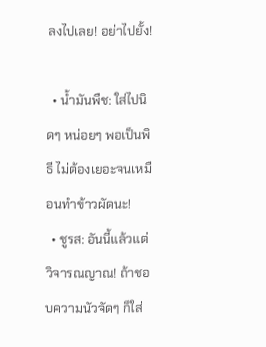ลงไปเลย! อย่าไปยั้ง!

  • น้ำมันพืช: ใส่ไปนิดๆ หน่อยๆ พอเป็นพิธี ไม่ต้องเยอะจนเหมือนทำข้าวผัดนะ!
  • ชูรส: อันนี้แล้วแต่วิจารณญาณ! ถ้าชอบความนัวจัดๆ ก็ใส่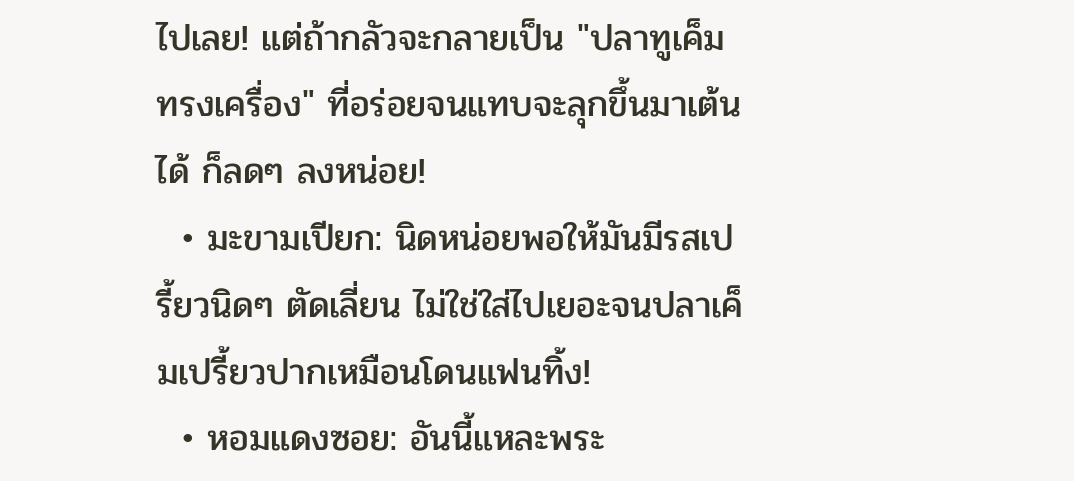ไปเลย! แต่ถ้ากลัวจะกลายเป็น "ปลาทูเค็มทรงเครื่อง" ที่อร่อยจนแทบจะลุกขึ้นมาเต้นได้ ก็ลดๆ ลงหน่อย!
  • มะขามเปียก: นิดหน่อยพอให้มันมีรสเปรี้ยวนิดๆ ตัดเลี่ยน ไม่ใช่ใส่ไปเยอะจนปลาเค็มเปรี้ยวปากเหมือนโดนแฟนทิ้ง!
  • หอมแดงซอย: อันนี้แหละพระ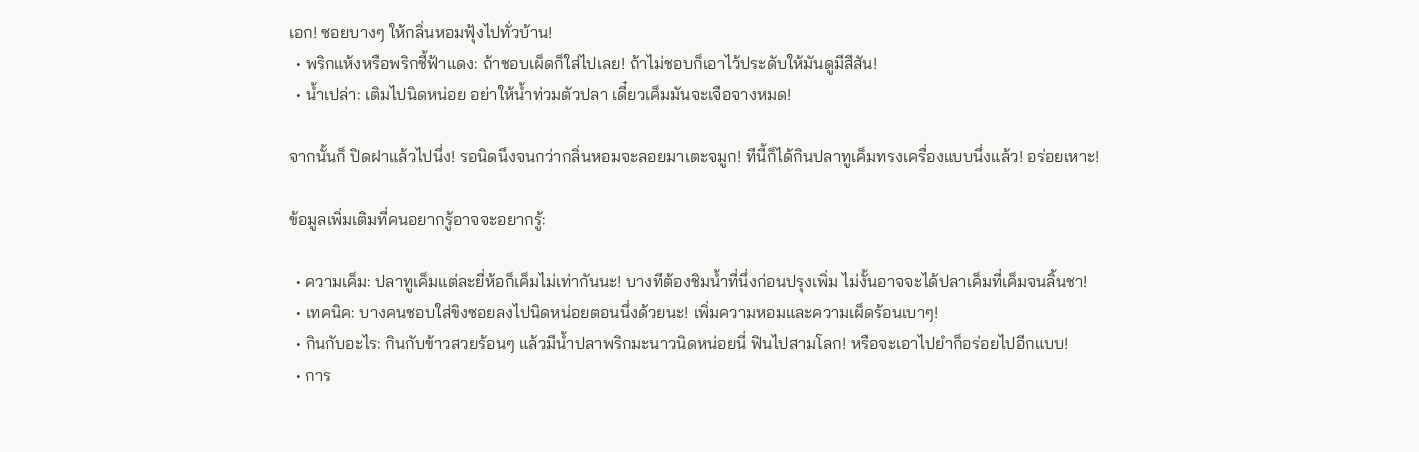เอก! ซอยบางๆ ให้กลิ่นหอมฟุ้งไปทั่วบ้าน!
  • พริกแห้งหรือพริกชี้ฟ้าแดง: ถ้าชอบเผ็ดก็ใส่ไปเลย! ถ้าไม่ชอบก็เอาไว้ประดับให้มันดูมีสีสัน!
  • น้ำเปล่า: เติมไปนิดหน่อย อย่าให้น้ำท่วมตัวปลา เดี๋ยวเค็มมันจะเจือจางหมด!

จากนั้นก็ ปิดฝาแล้วไปนึ่ง! รอนิดนึงจนกว่ากลิ่นหอมจะลอยมาเตะจมูก! ทีนี้ก็ได้กินปลาทูเค็มทรงเครื่องแบบนึ่งแล้ว! อร่อยเหาะ!

ข้อมูลเพิ่มเติมที่คนอยากรู้อาจจะอยากรู้:

  • ความเค็ม: ปลาทูเค็มแต่ละยี่ห้อก็เค็มไม่เท่ากันนะ! บางทีต้องชิมน้ำที่นึ่งก่อนปรุงเพิ่ม ไม่งั้นอาจจะได้ปลาเค็มที่เค็มจนลิ้นชา!
  • เทคนิค: บางคนชอบใส่ขิงซอยลงไปนิดหน่อยตอนนึ่งด้วยนะ! เพิ่มความหอมและความเผ็ดร้อนเบาๆ!
  • กินกับอะไร: กินกับข้าวสวยร้อนๆ แล้วมีน้ำปลาพริกมะนาวนิดหน่อยนี่ ฟินไปสามโลก! หรือจะเอาไปยำก็อร่อยไปอีกแบบ!
  • การ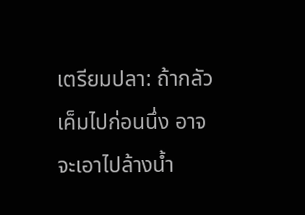เตรียมปลา: ถ้ากลัวเค็มไปก่อนนึ่ง อาจจะเอาไปล้างน้ำ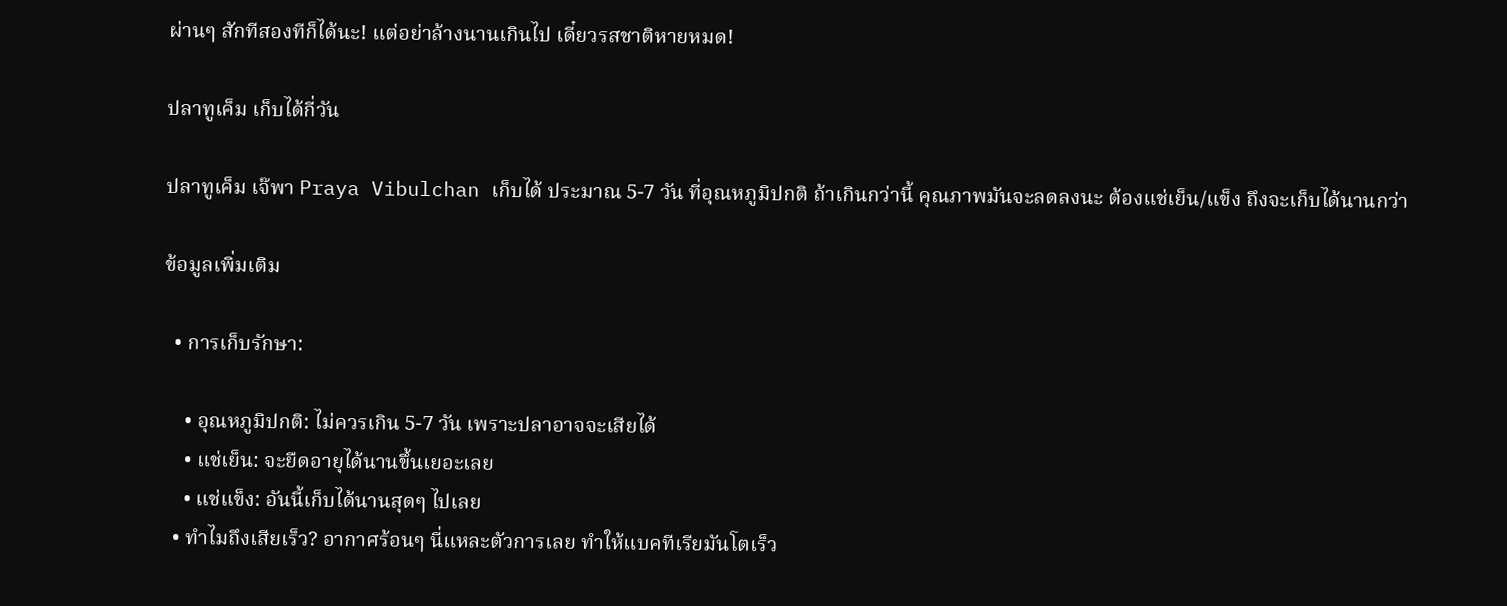ผ่านๆ สักทีสองทีก็ได้นะ! แต่อย่าล้างนานเกินไป เดี๋ยวรสชาติหายหมด!

ปลาทูเค็ม เก็บได้กี่วัน

ปลาทูเค็ม เจ๊พา Praya Vibulchan เก็บได้ ประมาณ 5-7 วัน ที่อุณหภูมิปกติ ถ้าเกินกว่านี้ คุณภาพมันจะลดลงนะ ต้องแช่เย็น/แข็ง ถึงจะเก็บได้นานกว่า

ข้อมูลเพิ่มเติม

  • การเก็บรักษา:

    • อุณหภูมิปกติ: ไม่ควรเกิน 5-7 วัน เพราะปลาอาจจะเสียได้
    • แช่เย็น: จะยืดอายุได้นานขึ้นเยอะเลย
    • แช่แข็ง: อันนี้เก็บได้นานสุดๆ ไปเลย
  • ทำไมถึงเสียเร็ว? อากาศร้อนๆ นี่แหละตัวการเลย ทำให้แบคทีเรียมันโตเร็ว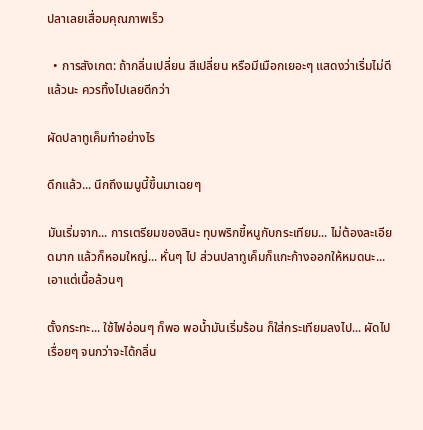ปลาเลยเสื่อมคุณภาพเร็ว

  • การสังเกต: ถ้ากลิ่นเปลี่ยน สีเปลี่ยน หรือมีเมือกเยอะๆ แสดงว่าเริ่มไม่ดีแล้วนะ ควรทิ้งไปเลยดีกว่า

ผัดปลาทูเค็มทําอย่างไร

ดึกแล้ว... นึกถึงเมนูนี้ขึ้นมาเฉยๆ

มันเริ่มจาก... การเตรียมของสินะ ทุบพริกขี้หนูกับกระเทียม... ไม่ต้องละเอียดมาก แล้วก็หอมใหญ่... หั่นๆ ไป ส่วนปลาทูเค็มก็แกะก้างออกให้หมดนะ... เอาแต่เนื้อล้วนๆ

ตั้งกระทะ... ใช้ไฟอ่อนๆ ก็พอ พอน้ำมันเริ่มร้อน ก็ใส่กระเทียมลงไป... ผัดไปเรื่อยๆ จนกว่าจะได้กลิ่น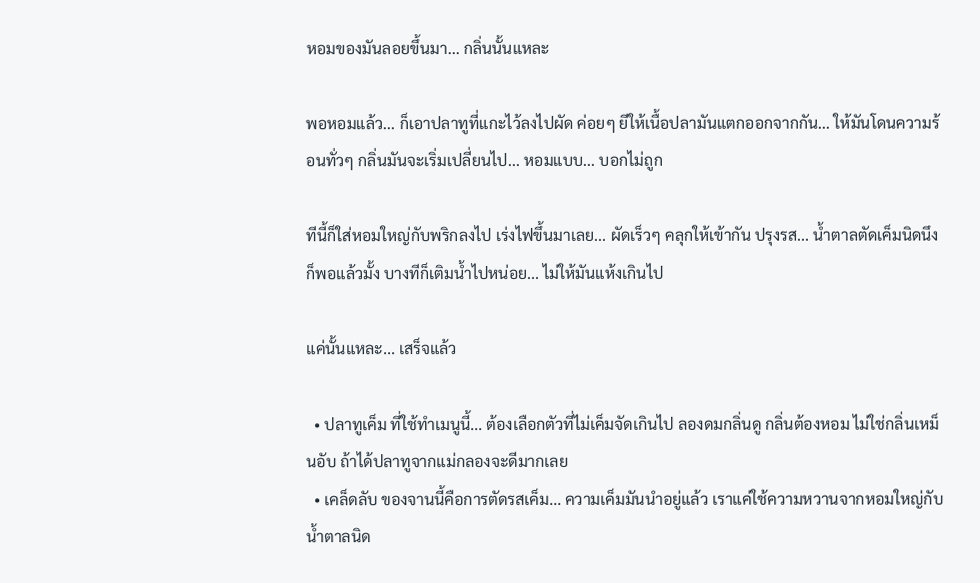หอมของมันลอยขึ้นมา... กลิ่นนั้นแหละ

พอหอมแล้ว... ก็เอาปลาทูที่แกะไว้ลงไปผัด ค่อยๆ ยีให้เนื้อปลามันแตกออกจากกัน... ให้มันโดนความร้อนทั่วๆ กลิ่นมันจะเริ่มเปลี่ยนไป... หอมแบบ... บอกไม่ถูก

ทีนี้ก็ใส่หอมใหญ่กับพริกลงไป เร่งไฟขึ้นมาเลย... ผัดเร็วๆ คลุกให้เข้ากัน ปรุงรส... น้ำตาลตัดเค็มนิดนึงก็พอแล้วมั้ง บางทีก็เติมน้ำไปหน่อย... ไม่ให้มันแห้งเกินไป

แค่นั้นแหละ... เสร็จแล้ว

  • ปลาทูเค็ม ที่ใช้ทำเมนูนี้... ต้องเลือกตัวที่ไม่เค็มจัดเกินไป ลองดมกลิ่นดู กลิ่นต้องหอม ไม่ใช่กลิ่นเหม็นอับ ถ้าได้ปลาทูจากแม่กลองจะดีมากเลย
  • เคล็ดลับ ของจานนี้คือการตัดรสเค็ม... ความเค็มมันนำอยู่แล้ว เราแค่ใช้ความหวานจากหอมใหญ่กับน้ำตาลนิด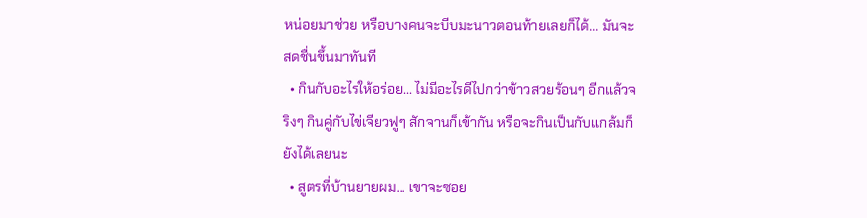หน่อยมาช่วย หรือบางคนจะบีบมะนาวตอนท้ายเลยก็ได้... มันจะสดชื่นขึ้นมาทันที
  • กินกับอะไรให้อร่อย... ไม่มีอะไรดีไปกว่าข้าวสวยร้อนๆ อีกแล้วจริงๆ กินคู่กับไข่เจียวฟูๆ สักจานก็เข้ากัน หรือจะกินเป็นกับแกล้มก็ยังได้เลยนะ
  • สูตรที่บ้านยายผม... เขาจะซอย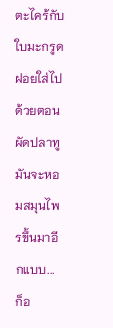ตะไคร้กับใบมะกรูดฝอยใส่ไปด้วยตอนผัดปลาทู มันจะหอมสมุนไพรขึ้นมาอีกแบบ... ก็อ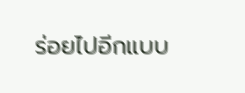ร่อยไปอีกแบบ